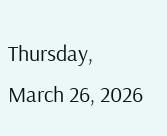Thursday, March 26, 2026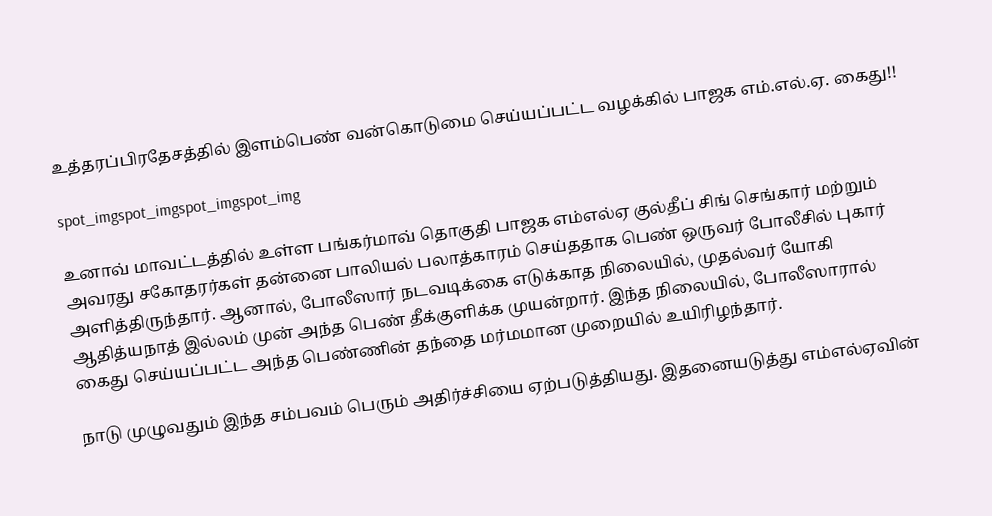உத்தரப்பிரதேசத்தில் இளம்பெண் வன்கொடுமை செய்யப்பட்ட வழக்கில் பாஜக எம்.எல்.ஏ. கைது!!

spot_imgspot_imgspot_imgspot_img

உனாவ் மாவட்டத்தில் உள்ள பங்கர்மாவ் தொகுதி பாஜக எம்எல்ஏ குல்தீப் சிங் செங்கார் மற்றும் அவரது சகோதரர்கள் தன்னை பாலியல் பலாத்காரம் செய்ததாக பெண் ஒருவர் போலீசில் புகார் அளித்திருந்தார். ஆனால், போலீஸார் நடவடிக்கை எடுக்காத நிலையில், முதல்வர் யோகி ஆதித்யநாத் இல்லம் முன் அந்த பெண் தீக்குளிக்க முயன்றார். இந்த நிலையில், போலீஸாரால் கைது செய்யப்பட்ட அந்த பெண்ணின் தந்தை மர்மமான முறையில் உயிரிழந்தார்.

நாடு முழுவதும் இந்த சம்பவம் பெரும் அதிர்ச்சியை ஏற்படுத்தியது. இதனையடுத்து எம்எல்ஏவின்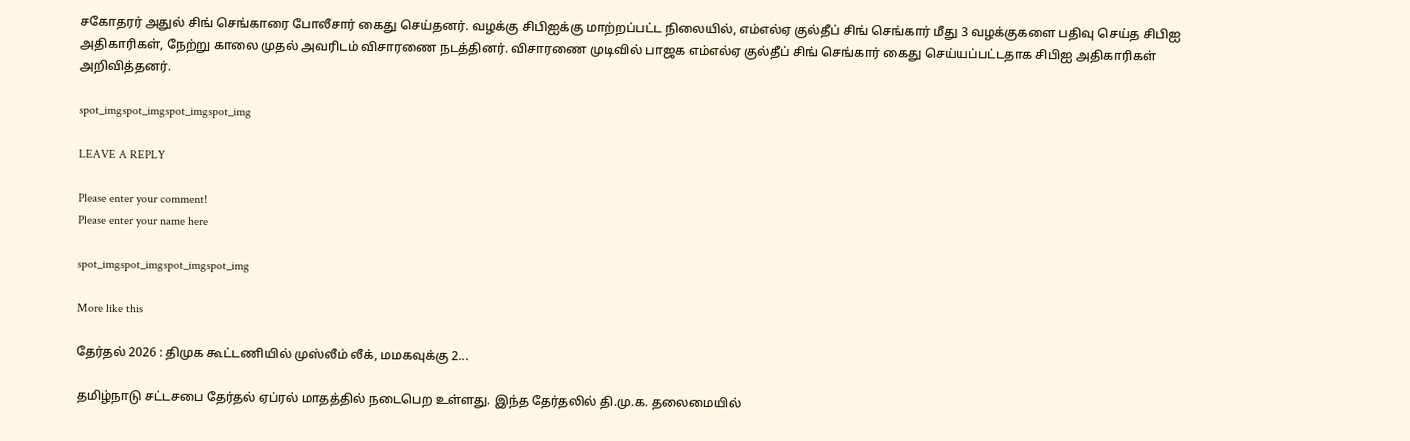சகோதரர் அதுல் சிங் செங்காரை போலீசார் கைது செய்தனர். வழக்கு சிபிஐக்கு மாற்றப்பட்ட நிலையில், எம்எல்ஏ குல்தீப் சிங் செங்கார் மீது 3 வழக்குகளை பதிவு செய்த சிபிஐ அதிகாரிகள், நேற்று காலை முதல் அவரிடம் விசாரணை நடத்தினர். விசாரணை முடிவில் பாஜக எம்எல்ஏ குல்தீப் சிங் செங்கார் கைது செய்யப்பட்டதாக சிபிஐ அதிகாரிகள் அறிவித்தனர்.

spot_imgspot_imgspot_imgspot_img

LEAVE A REPLY

Please enter your comment!
Please enter your name here

spot_imgspot_imgspot_imgspot_img

More like this

தேர்தல் 2026 : திமுக கூட்டணியில் முஸ்லீம் லீக், மமகவுக்கு 2...

தமிழ்நாடு சட்டசபை தேர்தல் ஏப்ரல் மாதத்தில் நடைபெற உள்ளது. இந்த தேர்தலில் தி.மு.க. தலைமையில்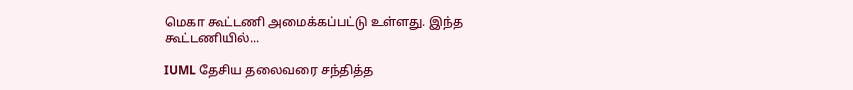மெகா கூட்டணி அமைக்கப்பட்டு உள்ளது. இந்த கூட்டணியில்...

IUML தேசிய தலைவரை சந்தித்த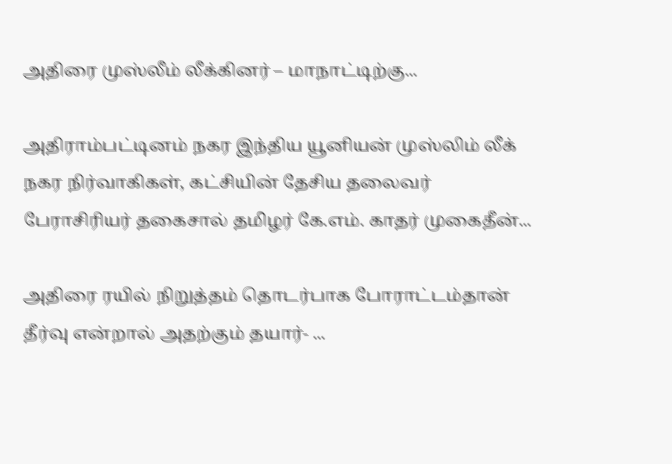அதிரை முஸ்லீம் லீக்கினர் – மாநாட்டிற்கு...

அதிராம்பட்டினம் நகர இந்திய யூனியன் முஸ்லிம் லீக் நகர நிர்வாகிகள், கட்சியின் தேசிய தலைவர் பேராசிரியர் தகைசால் தமிழர் கே.எம். காதர் முகைதீன்...

அதிரை ரயில் நிறுத்தம் தொடர்பாக போராட்டம்தான் தீர்வு என்றால் அதற்கும் தயார்- ...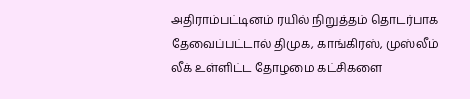அதிராம்பட்டினம் ரயில் நிறுத்தம் தொடர்பாக தேவைப்பட்டால் திமுக, காங்கிரஸ், முஸ்லீம் லீக் உள்ளிட்ட தோழமை கட்சிகளை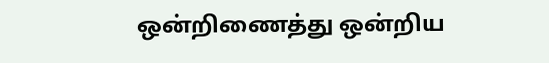ஒன்றிணைத்து ஒன்றிய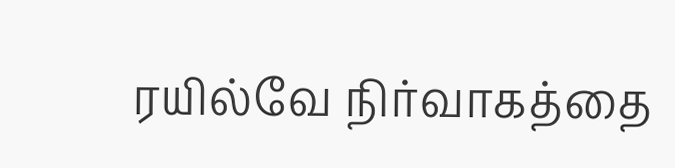ரயில்வே நிர்வாகத்தை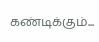கண்டிக்கும்...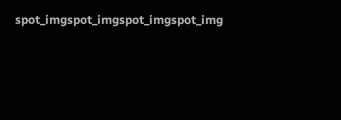spot_imgspot_imgspot_imgspot_img